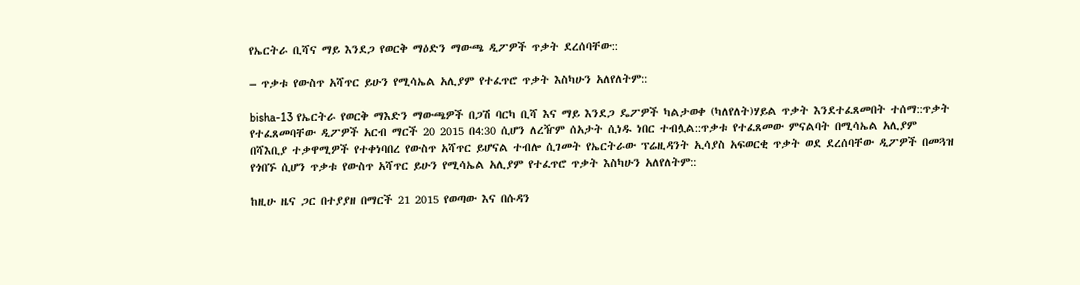የኤርትራ ቢሻና ማይ እንደጋ የወርቅ ማዕድን ማውጫ ዲፖዎች ጥቃት ደረሰባቸው::

– ጥቃቱ የውስጥ አሻጥር ይሁን የሚሳኤል አሊያም የተፈጥሮ ጥቃት እስካሁን አለየለትም::

bisha-13 የኤርትራ የወርቅ ማእድን ማውጫዎች በጋሽ ባርካ ቢሻ እና ማይ እንደጋ ዴፖዎች ካልታወቀ (ካለየለት)ሃይል ጥቃት እንደተፈጸመበት ተሰማ::ጥቃት የተፈጸመባቸው ዲፖዎች አርብ ማርች 20 2015 በ4:30 ሲሆን ለረዥም ሰአታት ሲነዱ ነበር ተብሏል::ጥቃቱ የተፈጸመው ምናልባት በሚሳኤል አሊያም በሻእቢያ ተቃዋሚዎች የተቀነባበረ የውስጥ አሻጥር ይሆናል ተብሎ ሲገመት የኤርትራው ፕሬዚዳንት ኢሳያስ አፍወርቂ ጥቃት ወደ ደረሰባቸው ዲፖዎች በመጓዝ የጎበኙ ሲሆን ጥቃቱ የውስጥ አሻጥር ይሁን የሚሳኤል አሊያም የተፈጥሮ ጥቃት እስካሁን አለየለትም::

ከዚሁ ዜና ጋር በተያያዘ በማርች 21 2015 የወጣው እና በሱዳን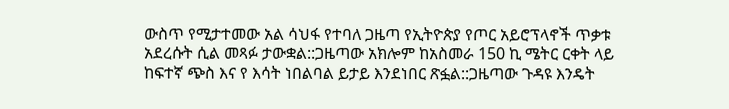ውስጥ የሚታተመው አል ሳህፋ የተባለ ጋዜጣ የኢትዮጵያ የጦር አይሮፕላኖች ጥቃቱ አደረሱት ሲል መጻፉ ታውቋል::ጋዜጣው አክሎም ከአስመራ 150 ኪ ሜትር ርቀት ላይ ከፍተኛ ጭስ እና የ እሳት ነበልባል ይታይ እንደነበር ጽፏል::ጋዜጣው ጉዳዩ እንዴት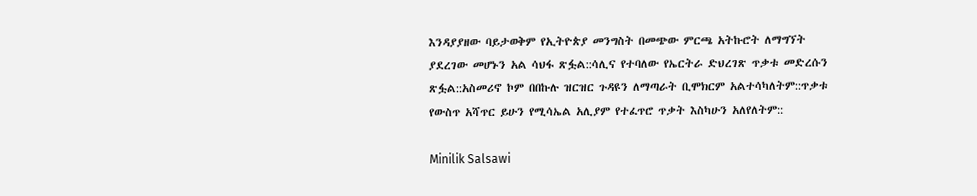እንዳያያዘው ባይታወቅም የኢትዮጵያ መንግስት በመጭው ምርጫ አትኩሮት ለማግኘት ያደረገው መሆኑን አል ሳህፋ ጽፏል::ሳሊና የተባለው የኤርትራ ድህረገጽ ጥቃቱ መድረሱን ጽፏል::አስመሪኖ ኮም በበኩሉ ዝርዝር ጉዳዩን ለማጣራት ቢሞክርም አልተሳካለትም::ጥቃቱ የውስጥ አሻጥር ይሁን የሚሳኤል አሊያም የተፈጥሮ ጥቃት እስካሁን አለየለትም::

Minilik Salsawi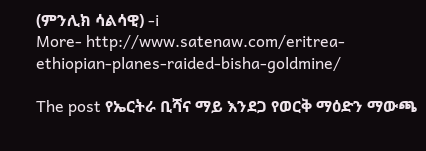(ምንሊክ ሳልሳዊ) -i
More- http://www.satenaw.com/eritrea-ethiopian-planes-raided-bisha-goldmine/

The post የኤርትራ ቢሻና ማይ እንደጋ የወርቅ ማዕድን ማውጫ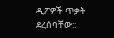ዲፖዎች ጥቃት ደረሰባቸው::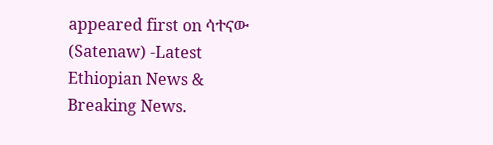appeared first on ሳተናው (Satenaw) -Latest Ethiopian News & Breaking News.